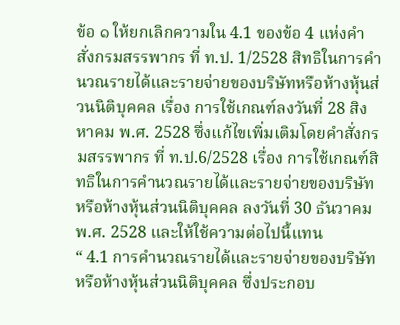ข้อ ๑ ให้ยกเลิกความใน 4.1 ของข้อ 4 แห่งคําสั่งกรมสรรพากร ที่ ท.ป. 1/2528 สิทธิในการคํานวณรายได้และรายจ่ายของบริษัทหรือห้างหุ้นส่วนนิติบุคคล เรื่อง การใช้เกณฑ์ลงวันที่ 28 สิงหาคม พ.ศ. 2528 ซึ่งแก้ไขเพิ่มเติมโดยคําสั่งกรมสรรพากร ที่ ท.ป.6/2528 เรื่อง การใช้เกณฑ์สิทธิในการคํานวณรายได้และรายจ่ายของบริษัทหรือห้างหุ้นส่วนนิติบุคคล ลงวันที่ 30 ธันวาคม พ.ศ. 2528 และให้ใช้ความต่อไปนี้แทน
“ 4.1 การคํานวณรายได้และรายจ่ายของบริษัทหรือห้างหุ้นส่วนนิติบุคคล ซึ่งประกอบ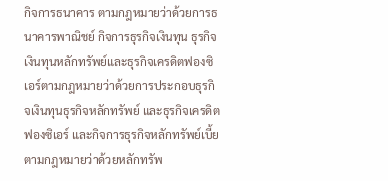กิจการธนาคาร ตามกฎหมายว่าด้วยการธนาคารพาณิชย์ กิจการธุรกิจเงินทุน ธุรกิจเงินทุนหลักทรัพย์และธุรกิจเครดิตฟองซิเอร์ตามกฎหมายว่าด้วยการประกอบธุรกิจเงินทุนธุรกิจหลักทรัพย์ และธุรกิจเครดิตฟองซิเอร์ และกิจการธุรกิจหลักทรัพย์เบี้ยตามกฎหมายว่าด้วยหลักทรัพ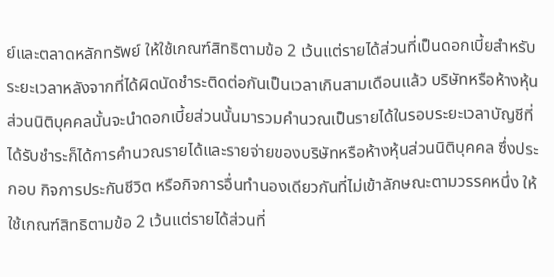ย์และตลาดหลักทรัพย์ ให้ใช้เกณฑ์สิทธิตามข้อ 2 เว้นแต่รายได้ส่วนที่เป็นดอกเบี้ยสําหรับระยะเวลาหลังจากที่ได้ผิดนัดชําระติดต่อกันเป็นเวลาเกินสามเดือนแล้ว บริษัทหรือห้างหุ้นส่วนนิติบุคคลนั้นจะนําดอกเบี้ยส่วนนั้นมารวมคํานวณเป็นรายได้ในรอบระยะเวลาบัญชีที่ได้รับชําระก็ได้การคํานวณรายได้และรายจ่ายของบริษัทหรือห้างหุ้นส่วนนิติบุคคล ซึ่งประกอบ กิจการประกันชีวิต หรือกิจการอื่นทํานองเดียวกันที่ไม่เข้าลักษณะตามวรรคหนึ่ง ให้ใช้เกณฑ์สิทธิตามข้อ 2 เว้นแต่รายได้ส่วนที่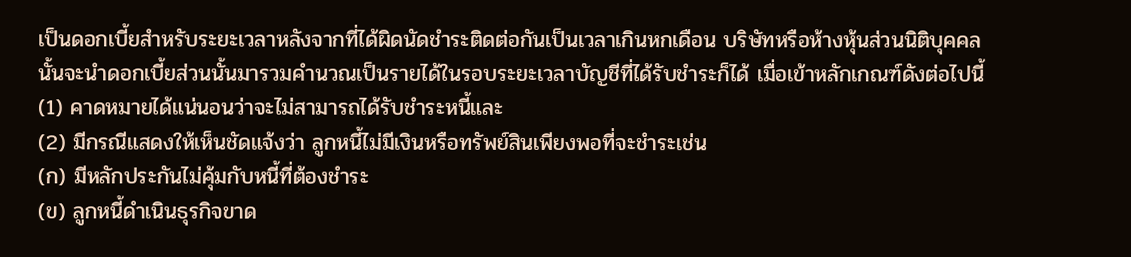เป็นดอกเบี้ยสําหรับระยะเวลาหลังจากที่ได้ผิดนัดชําระติดต่อกันเป็นเวลาเกินหกเดือน บริษัทหรือห้างหุ้นส่วนนิติบุคคลนั้นจะนําดอกเบี้ยส่วนนั้นมารวมคํานวณเป็นรายได้ในรอบระยะเวลาบัญชีที่ได้รับชําระก็ได้ เมื่อเข้าหลักเกณฑ์ดังต่อไปนี้
(1) คาดหมายได้แน่นอนว่าจะไม่สามารถได้รับชําระหนี้และ
(2) มีกรณีแสดงให้เห็นชัดแจ้งว่า ลูกหนี้ไม่มีเงินหรือทรัพย์สินเพียงพอที่จะชําระเช่น
(ก) มีหลักประกันไม่คุ้มกับหนี้ที่ต้องชําระ
(ข) ลูกหนี้ดําเนินธุรกิจขาด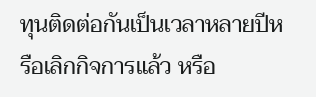ทุนติดต่อกันเป็นเวลาหลายปีหรือเลิกกิจการแล้ว หรือ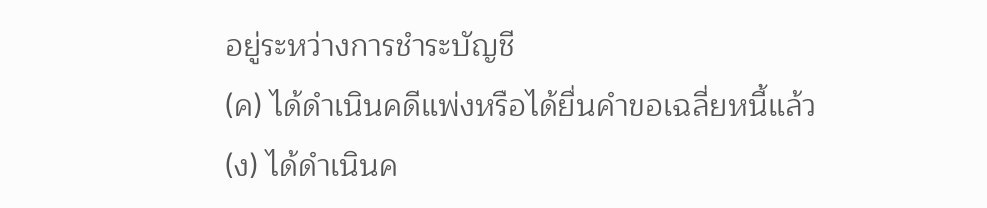อยู่ระหว่างการชําระบัญชี
(ค) ได้ดําเนินคดีแพ่งหรือได้ยื่นคําขอเฉลี่ยหนี้แล้ว
(ง) ได้ดําเนินค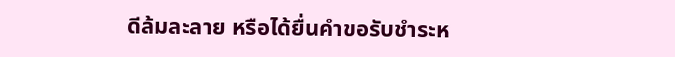ดีล้มละลาย หรือได้ยื่นคําขอรับชําระห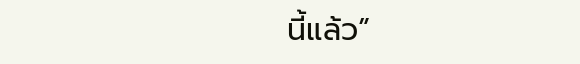นี้แล้ว”